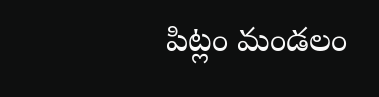పిట్లం మండలం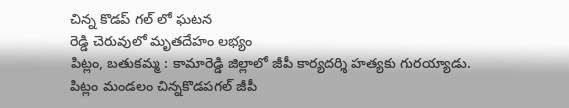చిన్న కొడప్ గల్ లో ఘటన
రెడ్డి చెరువులో మృతదేహం లభ్యం
పిట్లం, బతుకమ్మ : కామారెడ్డి జిల్లాలో జీపీ కార్యదర్శి హత్యకు గురయ్యాడు. పిట్లం మండలం చిన్నకొడపగల్ జీపీ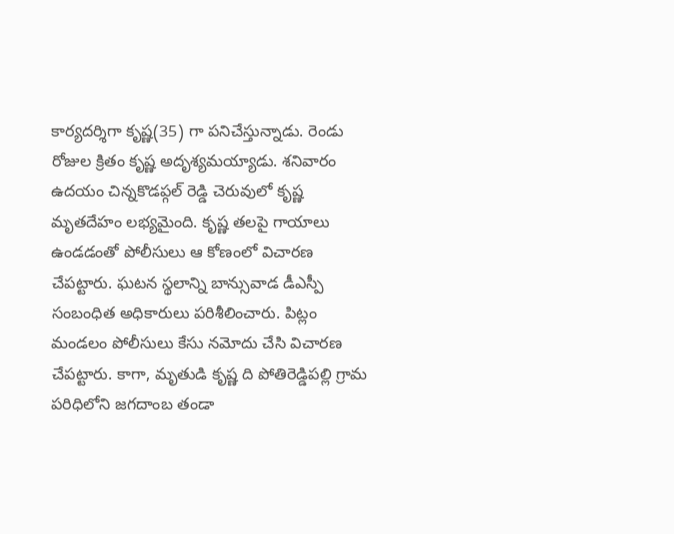కార్యదర్శిగా కృష్ణ(35) గా పనిచేస్తున్నాడు. రెండు రోజుల క్రితం కృష్ణ అదృశ్యమయ్యాడు. శనివారం ఉదయం చిన్నకొడప్గల్ రెడ్డి చెరువులో కృష్ణ మృతదేహం లభ్యమైంది. కృష్ణ తలపై గాయాలు ఉండడంతో పోలీసులు ఆ కోణంలో విచారణ చేపట్టారు. ఘటన స్థలాన్ని బాన్సువాడ డీఎస్పీ సంబంధిత అధికారులు పరిశీలించారు. పిట్లం మండలం పోలీసులు కేసు నమోదు చేసి విచారణ చేపట్టారు. కాగా, మృతుడి కృష్ణ ది పోతిరెడ్డిపల్లి గ్రామ పరిధిలోని జగదాంబ తండా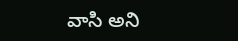వాసి అని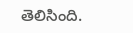తెలిసింది.